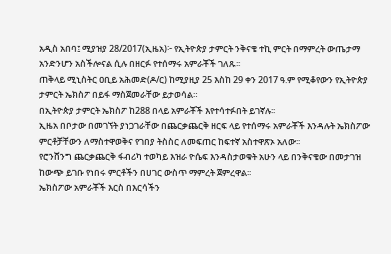አዲስ አበባ፤ ሚያዝያ 28/2017(ኢዜአ)፦ የኢትዮጵያ ታምርት ንቅናቄ ተኪ ምርት በማምረት ውጤታማ አንድንሆን አስችሎናል ሲሉ በዘርፉ የተሰማሩ አምራቾች ገለጹ፡፡
ጠቅላይ ሚኒስትር ዐቢይ አሕመድ(ዶ/ር) ከሚያዚያ 25 እስከ 29 ቀን 2017 ዓ.ም የሚቆየውን የኢትዮጵያ ታምርት ኤክስፖ በይፋ ማስጀመራቸው ይታወሳል።
በኢትዮጵያ ታምርት ኤክስፖ ከ288 በላይ አምራቾች እየተሳተፉበት ይገኛሉ፡፡
ኢዜአ በቦታው በመገኘት ያነጋገራቸው በጨርቃጨርቅ ዘርፍ ላይ የተሰማሩ አምራቾች እንዳሉት ኤክስፖው ምርቶቻቸውን ለማስተዋወቅና የገበያ ትስስር ለመፍጠር ከፍተኛ አስተዋጽኦ አለው፡፡
የሮንሸንግ ጨርቃጨርቅ ፋብሪካ ተወካይ እዝራ ዮሴፍ እንዳስታወቁት አሁን ላይ በንቅናቄው በመታገዝ ከውጭ ይገቡ የነበሩ ምርቶችን በሀገር ውስጥ ማምረት ጀምረዋል፡፡
ኤክስፖው አምራቾች እርስ በእርሳችን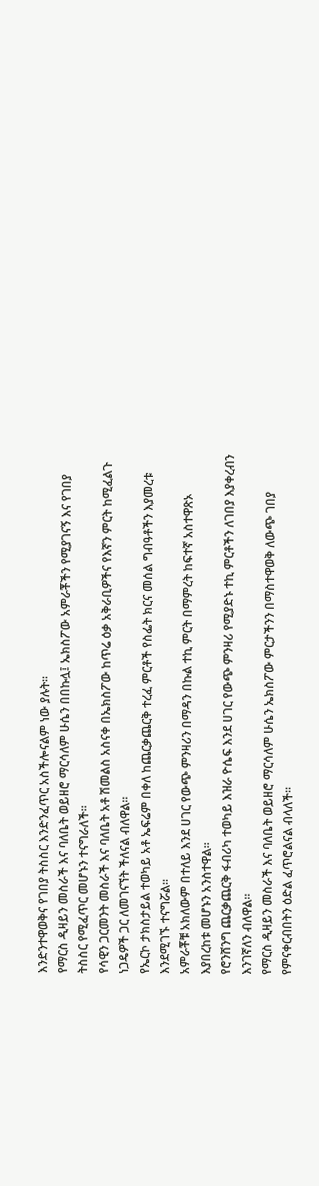እንድንተዋወቅና የገበያ ትስስር እንድንፈጥር አስችሎናልም ነው ያሉት፡፡
የማርስ ዲዛይን መስራች እና ባለቤት ወይዘሮ ማርሳለም ሁሴን በበኩሏ፤ ኤክስፖው አምራቾችን የሚያገናኝ እና የገበያ ትስስር የሚፈጥር መሆኑን ተናግራለች፡፡
የሳዊን ጋርመንት መስራች እና ባለቤት አቶ ሽመልስ አስናቀ በኤክስፖው ከጥሬ ዕቃ አቅራቢዎችና የእኛን ምርት ከሚፈልጉ ነጋዴዎች ጋር ለመገናኘት ችለናል ብለዋል፡፡
የኤርኮ ታክስታይል ተወካይ አቶ ኤፍሬም በቀለ ከጨርቃጨርቅ ተረፈ ምርቶች የስፌት ክርና መሰል ግብዓቶችን እያመረቱ እንደሚገኙ ተናግሯል፡፡
አምራቾቹ አክለውም በተለይ እንደ ሀገር የውጭ ምንዛሪን በማዳን በኩል ተኪ ምርት በማምረት ከፍተኛ አስተዋጽኦ እያበረከቱ መሆኑን አንስተዋል፡፡
የሮንሸንግ ጨርቃጨርቅ ፋብሪካ ተወካይ እዝራ ዮሴፍ እንደ ሀገር የውጭ ምንዛሪ የሚያድኑ ተኪ ምርቶችን ለገበያ እያቀረብን እንገኛለን ብለዋል፡፡
የማርስ ዲዛይን መስራች እና ባለቤት ወይዘሮ ማርሳለም ሁሴን ኤክስፖው ምርታችንን በማስተዋወቅ ለውጭ ገበያ የምናቀርብበትን ዕድል ፈጥሮልናል ብላለች፡፡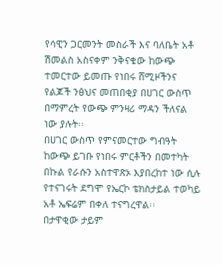የሳዊን ጋርመንት መስራች እና ባለቤት አቶ ሽመልስ አስናቀም ንቅናቄው ከውጭ ተመርተው ይመጡ የነበሩ ሸሚዞችንና የልጆች ንፅህና መጠበቂያ በሀገር ውስጥ በማምረት የውጭ ምንዛሪ ማዳን ችለናል ነው ያሉት፡፡
በሀገር ውስጥ የምናመርተው ግብዓት ከውጭ ይገቡ የነበሩ ምርቶችን በመተካት በኩል የራሱን አስተዋጽኦ እያበረከተ ነው ሲሉ የተናገሩት ደግሞ የኤርኮ ቴክስታይል ተወካይ አቶ ኤፍሬም በቀለ ተናግረዋል፡፡
በታዋቂው ታይም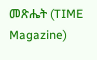መጽሔት (TIME Magazine)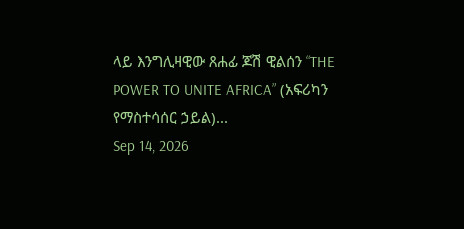ላይ እንግሊዛዊው ጸሐፊ ጆሽ ዊልሰን “THE POWER TO UNITE AFRICA” (አፍሪካን የማስተሳሰር ኃይል)...
Sep 14, 2026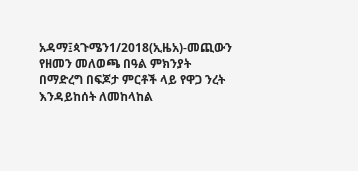አዳማ፤ጳጉሜን1/2018(ኢዜአ)-መጪውን የዘመን መለወጫ በዓል ምክንያት በማድረግ በፍጆታ ምርቶች ላይ የዋጋ ንረት እንዳይከሰት ለመከላከል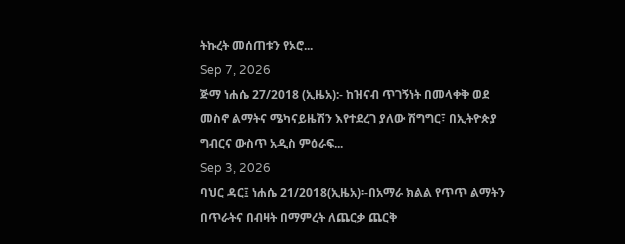ትኩረት መሰጠቱን የኦሮ...
Sep 7, 2026
ጅማ ነሐሴ 27/2018 (ኢዜአ):- ከዝናብ ጥገኝነት በመላቀቅ ወደ መስኖ ልማትና ሜካናይዜሽን እየተደረገ ያለው ሽግግር፣ በኢትዮጵያ ግብርና ውስጥ አዲስ ምዕራፍ...
Sep 3, 2026
ባህር ዳር፤ ነሐሴ 21/2018(ኢዜአ)፡-በአማራ ክልል የጥጥ ልማትን በጥራትና በብዛት በማምረት ለጨርቃ ጨርቅ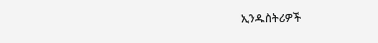ኢንዱስትሪዎች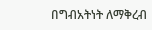በግብአትነት ለማቅረብ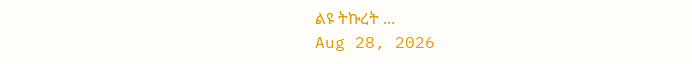ልዩ ትኩረት ...
Aug 28, 2026